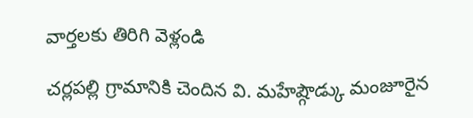వార్తలకు తిరిగి వెళ్లండి

చర్లపల్లి గ్రామానికి చెందిన వి. మహేష్గౌడ్కు మంజూరైన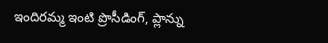ఇందిరమ్మ ఇంటి ప్రొసీడింగ్, ప్లాన్ను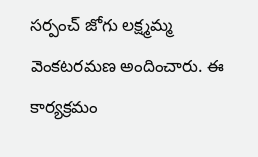సర్పంచ్ జోగు లక్ష్మమ్మ వెంకటరమణ అందించారు. ఈ కార్యక్రమం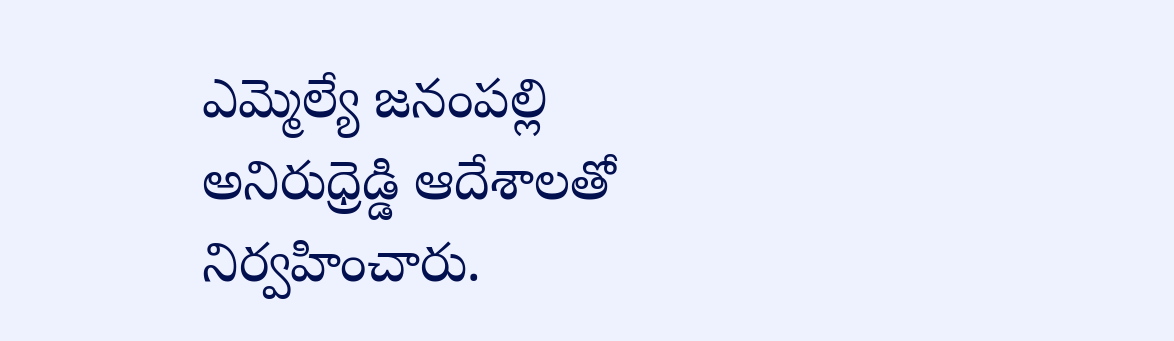ఎమ్మెల్యే జనంపల్లి అనిరుధ్రెడ్డి ఆదేశాలతో నిర్వహించారు.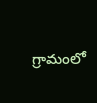గ్రామంలో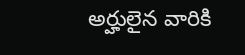అర్హులైన వారికి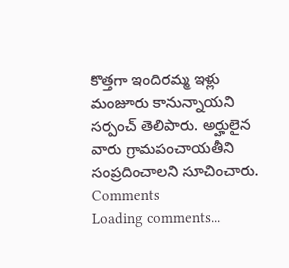కొత్తగా ఇందిరమ్మ ఇళ్లు మంజూరు కానున్నాయని సర్పంచ్ తెలిపారు. అర్హులైన వారు గ్రామపంచాయతీని సంప్రదించాలని సూచించారు.
Comments
Loading comments...